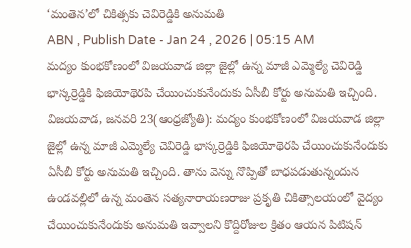‘మంతెన’లో చికిత్సకు చెవిరెడ్డికి అనుమతి
ABN , Publish Date - Jan 24 , 2026 | 05:15 AM
మద్యం కుంభకోణంలో విజయవాడ జిల్లా జైల్లో ఉన్న మాజీ ఎమ్మెల్యే చెవిరెడ్డి భాస్కర్రెడ్డికి ఫిజియోథెరపి చేయించుకునేందుకు ఏసీబీ కోర్టు అనుమతి ఇచ్చింది.
విజయవాడ, జనవరి 23(ఆంధ్రజ్యోతి): మద్యం కుంభకోణంలో విజయవాడ జిల్లా జైల్లో ఉన్న మాజీ ఎమ్మెల్యే చెవిరెడ్డి భాస్కర్రెడ్డికి ఫిజియోథెరపి చేయించుకునేందుకు ఏసీబీ కోర్టు అనుమతి ఇచ్చింది. తాను వెన్ను నొప్పితో బాధపడుతున్నందున ఉండవల్లిలో ఉన్న మంతెన సత్యనారాయణరాజు ప్రకృతి చికిత్సాలయంలో వైద్యం చేయించుకునేందుకు అనుమతి ఇవ్వాలని కొద్దిరోజుల క్రితం ఆయన పిటిషన్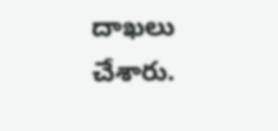దాఖలు చేశారు.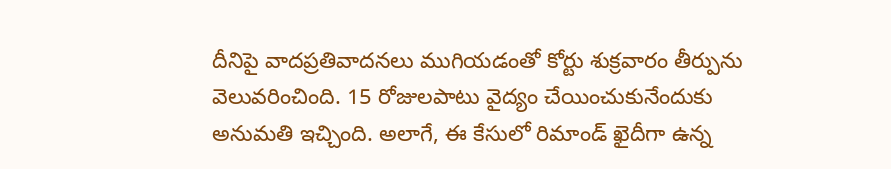దీనిపై వాదప్రతివాదనలు ముగియడంతో కోర్టు శుక్రవారం తీర్పును వెలువరించింది. 15 రోజులపాటు వైద్యం చేయించుకునేందుకు అనుమతి ఇచ్చింది. అలాగే, ఈ కేసులో రిమాండ్ ఖైదీగా ఉన్న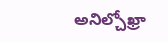అనిల్చోఖ్రా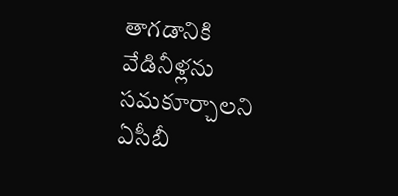తాగడానికి వేడినీళ్లను సమకూర్చాలని ఏసీబీ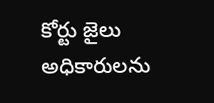కోర్టు జైలు అధికారులను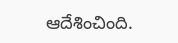ఆదేశించింది.